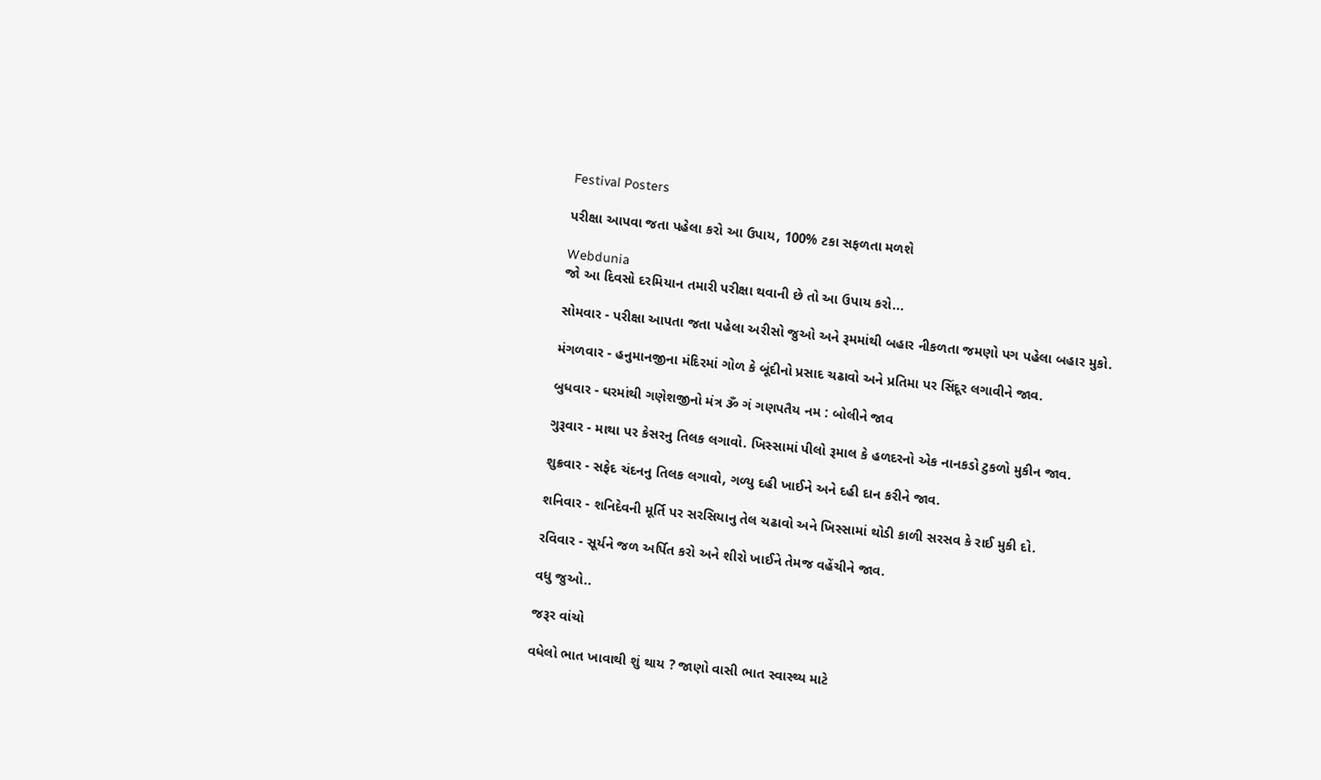Festival Posters

પરીક્ષા આપવા જતા પહેલા કરો આ ઉપાય, 100% ટકા સફળતા મળશે

Webdunia
જો આ દિવસો દરમિયાન તમારી પરીક્ષા થવાની છે તો આ ઉપાય કરો...

સોમવાર - પરીક્ષા આપતા જતા પહેલા અરીસો જુઓ અને રૂમમાંથી બહાર નીકળતા જમણો પગ પહેલા બહાર મુકો.

મંગળવાર - હનુમાનજીના મંદિરમાં ગોળ કે બૂંદીનો પ્રસાદ ચઢાવો અને પ્રતિમા પર સિંદૂર લગાવીને જાવ.

બુધવાર - ઘરમાંથી ગણેશજીનો મંત્ર ૐ ગં ગણપતૈય નમ : બોલીને જાવ

ગુરૂવાર - માથા પર કેસરનુ તિલક લગાવો. ખિસ્સામાં પીલો રૂમાલ કે હળદરનો એક નાનકડો ટુકળો મુકીન જાવ.

શુક્રવાર - સફેદ ચંદનનુ તિલક લગાવો, ગળ્યુ દહી ખાઈને અને દહી દાન કરીને જાવ.

શનિવાર - શનિદેવની મૂર્તિ પર સરસિયાનુ તેલ ચઢાવો અને ખિસ્સામાં થોડી કાળી સરસવ કે રાઈ મુકી દો.

રવિવાર - સૂર્યને જળ અર્પિત કરો અને શીરો ખાઈને તેમજ વહેંચીને જાવ.

વધુ જુઓ..

જરૂર વાંચો

વધેલો ભાત ખાવાથી શું થાય ? જાણો વાસી ભાત સ્વાસ્થ્ય માટે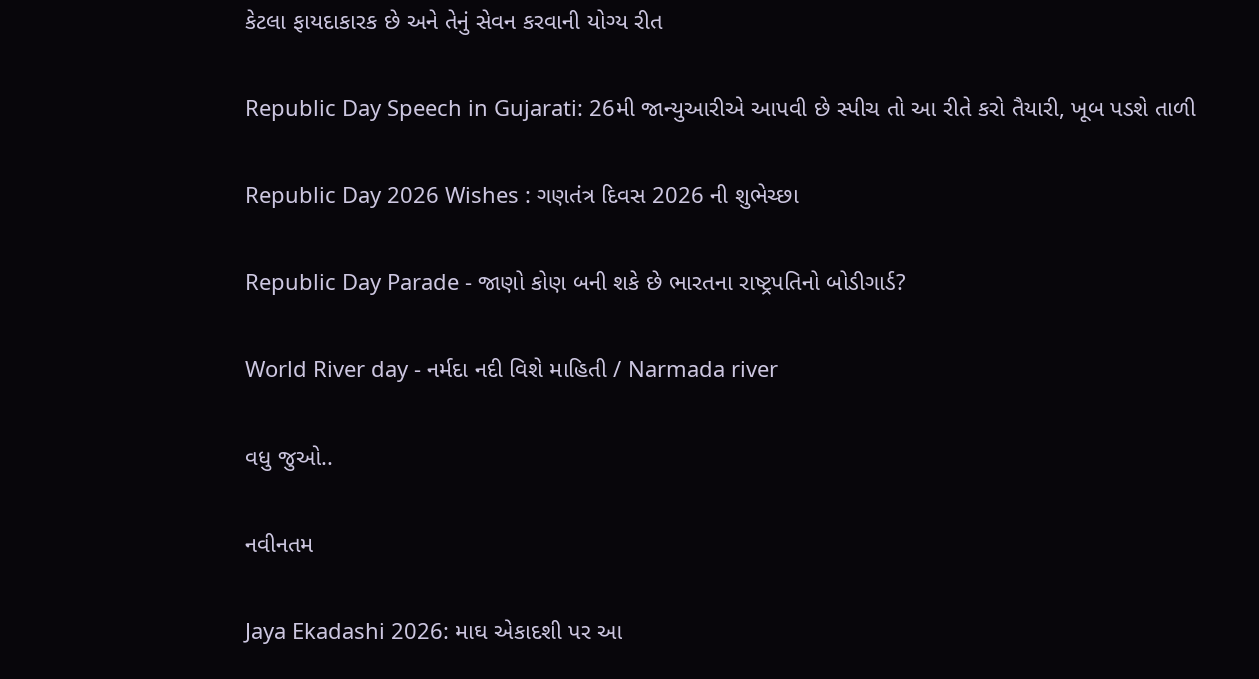કેટલા ફાયદાકારક છે અને તેનું સેવન કરવાની યોગ્ય રીત

Republic Day Speech in Gujarati: 26મી જાન્યુઆરીએ આપવી છે સ્પીચ તો આ રીતે કરો તૈયારી, ખૂબ પડશે તાળી

Republic Day 2026 Wishes : ગણતંત્ર દિવસ 2026 ની શુભેચ્છા

Republic Day Parade - જાણો કોણ બની શકે છે ભારતના રાષ્ટ્રપતિનો બોડીગાર્ડ?

World River day - નર્મદા નદી વિશે માહિતી / Narmada river

વધુ જુઓ..

નવીનતમ

Jaya Ekadashi 2026: માઘ એકાદશી પર આ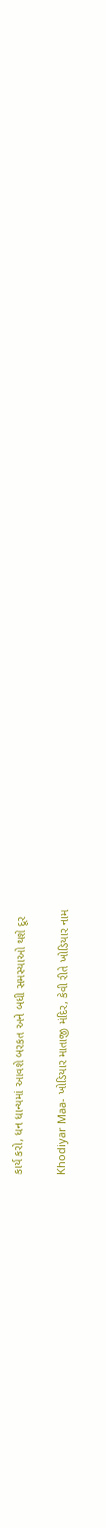કાર્ય કરો, ધન ધાન્યમાં આવશે બરકત અને બધી સમસ્યાઓ થશે દૂર

Khodiyar Maa- ખોડિયાર માતાજી મંદિર, કેવી રીતે ખોડિયાર નામ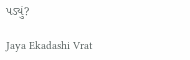પડ્યું?

Jaya Ekadashi Vrat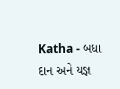Katha - બધા દાન અને યજ્ઞ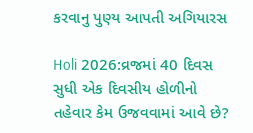કરવાનુ પુણ્ય આપતી અગિયારસ

Holi 2026:વ્રજમાં 40 દિવસ સુધી એક દિવસીય હોળીનો તહેવાર કેમ ઉજવવામાં આવે છે?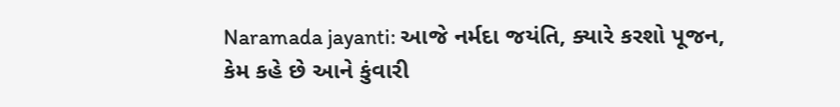Naramada jayanti: આજે નર્મદા જયંતિ, ક્યારે કરશો પૂજન, કેમ કહે છે આને કુંવારી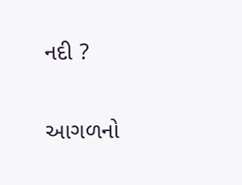નદી ?

આગળનો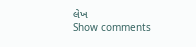લેખ
Show comments